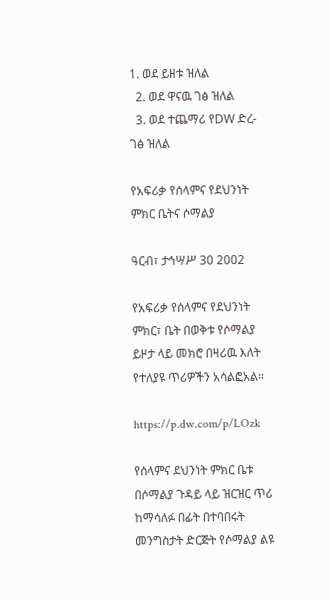1. ወደ ይዘቱ ዝለል
  2. ወደ ዋናዉ ገፅ ዝለል
  3. ወደ ተጨማሪ የDW ድረ-ገፅ ዝለል

የአፍሪቃ የሰላምና የደህንነት ምክር ቤትና ሶማልያ

ዓርብ፣ ታኅሣሥ 30 2002

የአፍሪቃ የሰላምና የደህንነት ምክር፣ ቤት በወቅቱ የሶማልያ ይዞታ ላይ መክሮ በዛሪዉ እለት የተለያዩ ጥሪዎችን አሳልፎአል።

https://p.dw.com/p/LOzk

የሰላምና ደህንነት ምክር ቤቱ በሶማልያ ጉዳይ ላይ ዝርዝር ጥሪ ከማሳለፉ በፊት በተባበሩት መንግስታት ድርጅት የሶማልያ ልዩ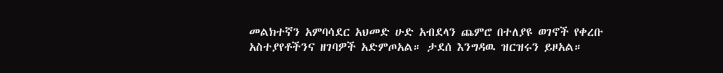መልክተኛን አምባሳደር አህመድ ሁድ አብደላን ጨምሮ በተለያዩ ወገኖች የቀረቡ አስተያየቶችንና ዘገባዎች አድምጦአል። ታደሰ እንግዳዉ ዝርዝሩን ይዞአል።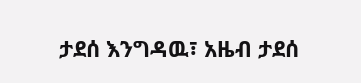ታደሰ እንግዳዉ፣ አዜብ ታደሰ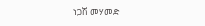ነጋሽ መሃመድ